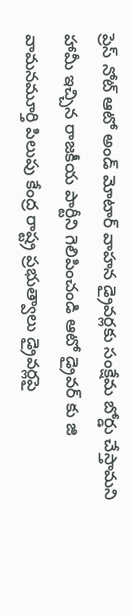ప్రెస్ నోట్ ఆటో అండ్ మోటార్ వాహన డ్రైవర్లకు సంక్షేమ బోర్డు చేస్తామని హామీ ఇచ్చిన రాజకీయ పార్టీని గెలిపించండి ఆటో డ్రైవర్ కు జి వామనమూర్తి పిలుపు కేంద్ర రాష్ట్ర ప్రభుత్వాలు డ్రైవర్లపై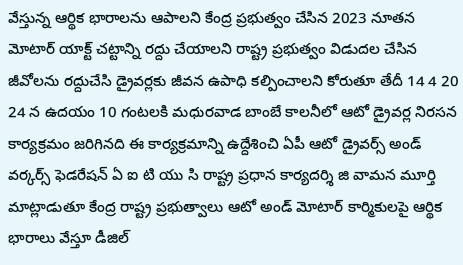వేస్తున్న ఆర్థిక భారాలను ఆపాలని కేంద్ర ప్రభుత్వం చేసిన 2023 నూతన మోటార్ యాక్ట్ చట్టాన్ని రద్దు చేయాలని రాష్ట్ర ప్రభుత్వం విడుదల చేసిన జీవోలను రద్దుచేసి డ్రైవర్లకు జీవన ఉపాధి కల్పించాలని కోరుతూ తేదీ 14 4 20 24 న ఉదయం 10 గంటలకి మధురవాడ బాంబే కాలనీలో ఆటో డ్రైవర్ల నిరసన కార్యక్రమం జరిగినది ఈ కార్యక్రమాన్ని ఉద్దేశించి ఏపీ ఆటో డ్రైవర్స్ అండ్ వర్కర్స్ ఫెడరేషన్ ఏ ఐ టి యు సి రాష్ట్ర ప్రధాన కార్యదర్శి జి వామన మూర్తి మాట్లాడుతూ కేంద్ర రాష్ట్ర ప్రభుత్వాలు ఆటో అండ్ మోటార్ కార్మికులపై ఆర్థిక భారాలు వేస్తూ డీజిల్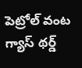పెట్రోల్ వంట గ్యాస్ థర్డ్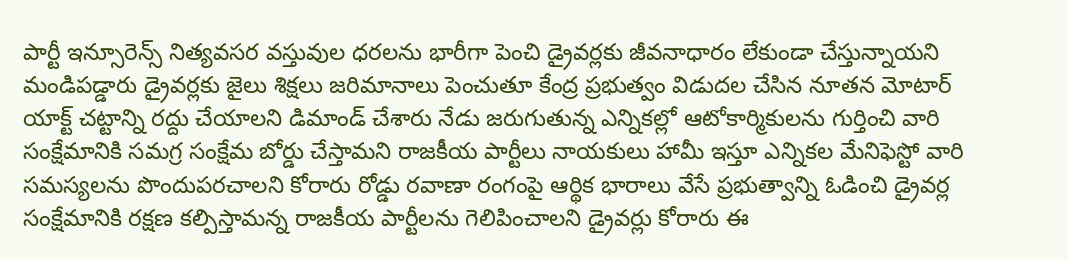పార్టీ ఇన్సూరెన్స్ నిత్యవసర వస్తువుల ధరలను భారీగా పెంచి డ్రైవర్లకు జీవనాధారం లేకుండా చేస్తున్నాయని మండిపడ్డారు డ్రైవర్లకు జైలు శిక్షలు జరిమానాలు పెంచుతూ కేంద్ర ప్రభుత్వం విడుదల చేసిన నూతన మోటార్ యాక్ట్ చట్టాన్ని రద్దు చేయాలని డిమాండ్ చేశారు నేడు జరుగుతున్న ఎన్నికల్లో ఆటోకార్మికులను గుర్తించి వారి సంక్షేమానికి సమగ్ర సంక్షేమ బోర్డు చేస్తామని రాజకీయ పార్టీలు నాయకులు హామీ ఇస్తూ ఎన్నికల మేనిఫెస్టో వారి సమస్యలను పొందుపరచాలని కోరారు రోడ్డు రవాణా రంగంపై ఆర్థిక భారాలు వేసే ప్రభుత్వాన్ని ఓడించి డ్రైవర్ల సంక్షేమానికి రక్షణ కల్పిస్తామన్న రాజకీయ పార్టీలను గెలిపించాలని డ్రైవర్లు కోరారు ఈ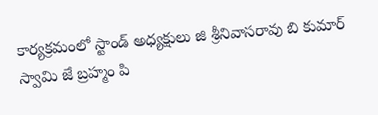కార్యక్రమంలో స్టాండ్ అధ్యక్షులు జి శ్రీనివాసరావు బి కుమార్ స్వామి జే బ్రహ్మం పి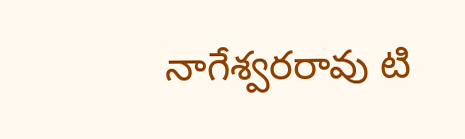నాగేశ్వరరావు టి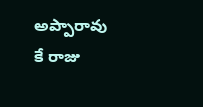అప్పారావు కే రాజు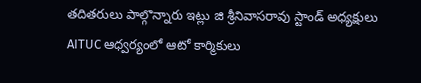తదితరులు పాల్గొన్నారు ఇట్లు జి శ్రీనివాసరావు స్టాండ్ అధ్యక్షులు
AITUC ఆధ్వర్యంలో ఆటో కార్మికులు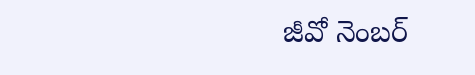జీవో నెంబర్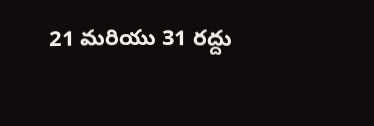21 మరియు 31 రద్దు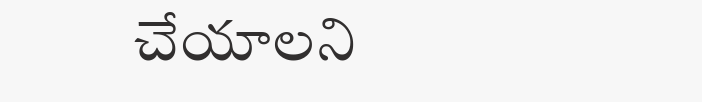చేయాలని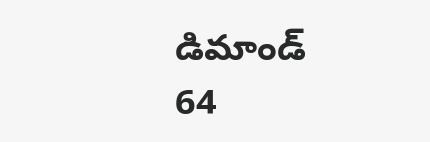డిమాండ్
64